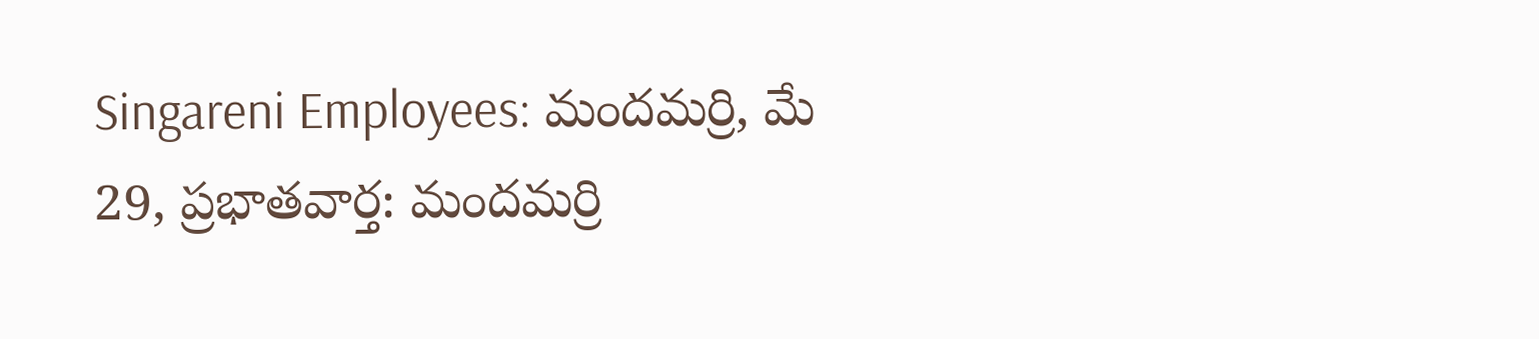Singareni Employees: మందమర్రి, మే 29, ప్రభాతవార్త: మందమర్రి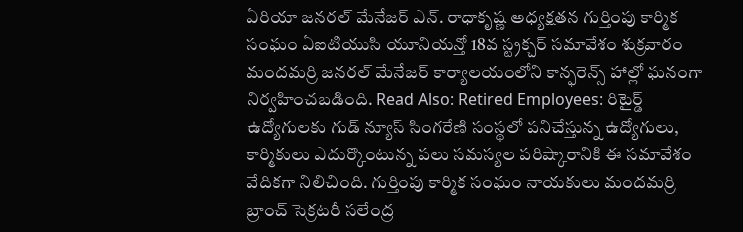ఏరియా జనరల్ మేనేజర్ ఎన్. రాధాకృష్ణ అధ్యక్షతన గుర్తింపు కార్మిక సంఘం ఏఐటియుసి యూనియన్తో 18వ స్ట్రక్చర్ సమావేశం శుక్రవారం మందమర్రి జనరల్ మేనేజర్ కార్యాలయంలోని కాన్ఫరెన్స్ హాల్లో ఘనంగా నిర్వహించబడింది. Read Also: Retired Employees: రిటైర్డ్ ఉద్యోగులకు గుడ్ న్యూస్ సింగరేణి సంస్థలో పనిచేస్తున్న ఉద్యోగులు, కార్మికులు ఎదుర్కొంటున్న పలు సమస్యల పరిష్కారానికి ఈ సమావేశం వేదికగా నిలిచింది. గుర్తింపు కార్మిక సంఘం నాయకులు మందమర్రి బ్రాంచ్ సెక్రటరీ సలేంద్ర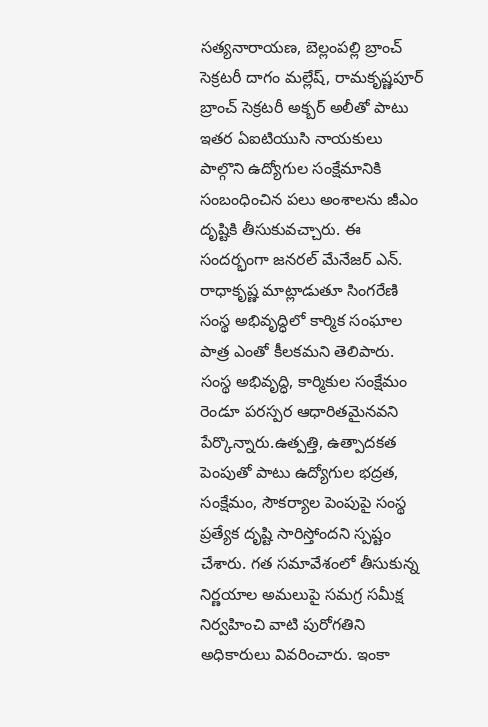సత్యనారాయణ, బెల్లంపల్లి బ్రాంచ్ సెక్రటరీ దాగం మల్లేష్, రామకృష్ణపూర్ బ్రాంచ్ సెక్రటరీ అక్బర్ అలీతో పాటు ఇతర ఏఐటియుసి నాయకులు పాల్గొని ఉద్యోగుల సంక్షేమానికి సంబంధించిన పలు అంశాలను జీఎం దృష్టికి తీసుకువచ్చారు. ఈ సందర్భంగా జనరల్ మేనేజర్ ఎన్. రాధాకృష్ణ మాట్లాడుతూ సింగరేణి సంస్థ అభివృద్ధిలో కార్మిక సంఘాల పాత్ర ఎంతో కీలకమని తెలిపారు. సంస్థ అభివృద్ధి, కార్మికుల సంక్షేమం రెండూ పరస్పర ఆధారితమైనవని పేర్కొన్నారు.ఉత్పత్తి, ఉత్పాదకత పెంపుతో పాటు ఉద్యోగుల భద్రత, సంక్షేమం, సౌకర్యాల పెంపుపై సంస్థ ప్రత్యేక దృష్టి సారిస్తోందని స్పష్టం చేశారు. గత సమావేశంలో తీసుకున్న నిర్ణయాల అమలుపై సమగ్ర సమీక్ష నిర్వహించి వాటి పురోగతిని అధికారులు వివరించారు. ఇంకా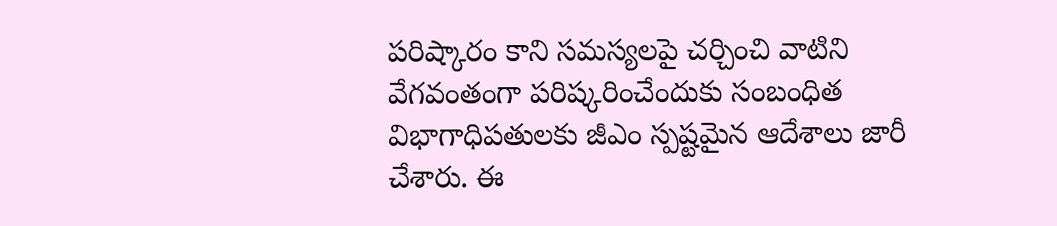పరిష్కారం కాని సమస్యలపై చర్చించి వాటిని వేగవంతంగా పరిష్కరించేందుకు సంబంధిత విభాగాధిపతులకు జీఎం స్పష్టమైన ఆదేశాలు జారీ చేశారు. ఈ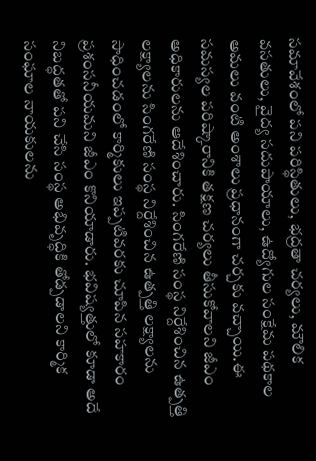సమావేశంలో పని పరిస్థితులు, భద్రతా చర్యలు, మౌలిక వసతులు, వైద్య సదుపాయాలు, ఉద్యోగుల సంక్షేమ పథకాల అమలు వంటి అంశాలు ప్రధానంగా చర్చకు వచ్చాయి.ఈ సమస్యల పరిష్కారానికి తక్షణ చర్యలు తీసుకోవాలని జీఎం అధికారులను ఆదేశించారు. సింగరేణి సంస్థ నిర్దేశించిన ఉత్పత్తి లక్ష్యాలను సింగరేణి సంస్థ నిర్దేశించిన ఉత్పత్తి లక్ష్యాలను సాధించడంలో కార్మికులు ఇప్పటివరకు చూపిన సహకారం ప్రశంసనీయమని జీఎం కొనియాడారు. భవిష్యత్తులో కూడా అదే నిబద్ధతతో పని చేసి సంస్థ అభివృద్ధికి తోడ్పడాలని కార్మిక సంఘాల నాయకులను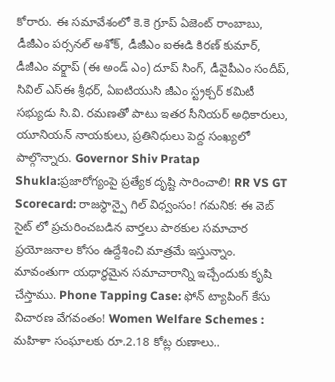కోరారు. ఈ సమావేశంలో కె.కె గ్రూప్ ఏజెంట్ రాంబాబు, డీజీఎం పర్సనల్ అశోక్, డీజీఎం ఐఈడి కిరణ్ కుమార్, డీజీఎం వర్క్షాప్ (ఈ అండ్ ఎం) దూప్ సింగ్, డీవైపీఎం సందీప్, సివిల్ ఎస్ఈ శ్రీధర్, ఏఐటియుసి జీఎం స్ట్రక్చర్ కమిటీ సభ్యుడు సి.వి. రమణతో పాటు ఇతర సీనియర్ అధికారులు, యూనియన్ నాయకులు, ప్రతినిధులు పెద్ద సంఖ్యలో పాల్గొన్నారు. Governor Shiv Pratap Shukla:ప్రజారోగ్యంపై ప్రత్యేక దృష్టి సారించాలి! RR VS GT Scorecard: రాజస్థాన్పై గిల్ విధ్వంసం! గమనిక: ఈ వెబ్ సైట్ లో ప్రచురించబడిన వార్తలు పాఠకుల సమాచార ప్రయోజనాల కోసం ఉద్దేశించి మాత్రమే ఇస్తున్నాం. మావంతుగా యధార్థమైన సమాచారాన్ని ఇచ్చేందుకు కృషి చేస్తాము. Phone Tapping Case: ఫోన్ ట్యాపింగ్ కేసు విచారణ వేగవంతం! Women Welfare Schemes : మహిళా సంఘాలకు రూ.2.18 కోట్ల రుణాలు..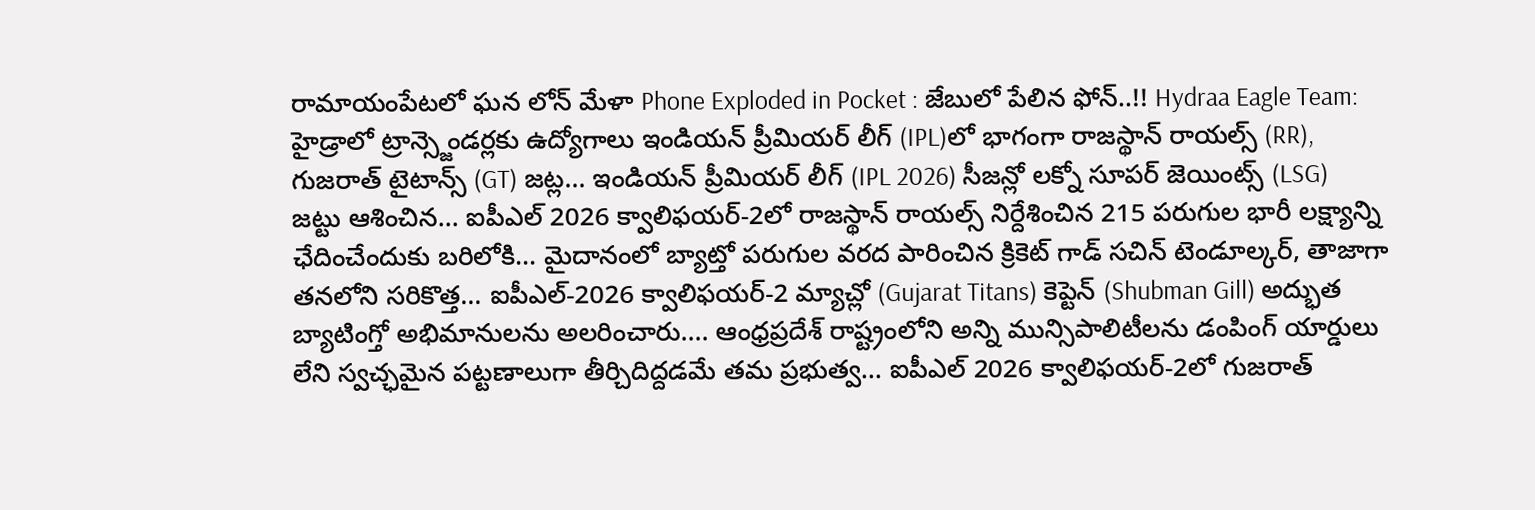రామాయంపేటలో ఘన లోన్ మేళా Phone Exploded in Pocket : జేబులో పేలిన ఫోన్..!! Hydraa Eagle Team: హైడ్రాలో ట్రాన్స్జెండర్లకు ఉద్యోగాలు ఇండియన్ ప్రీమియర్ లీగ్ (IPL)లో భాగంగా రాజస్థాన్ రాయల్స్ (RR), గుజరాత్ టైటాన్స్ (GT) జట్ల... ఇండియన్ ప్రీమియర్ లీగ్ (IPL 2026) సీజన్లో లక్నో సూపర్ జెయింట్స్ (LSG) జట్టు ఆశించిన... ఐపీఎల్ 2026 క్వాలిఫయర్-2లో రాజస్థాన్ రాయల్స్ నిర్దేశించిన 215 పరుగుల భారీ లక్ష్యాన్ని ఛేదించేందుకు బరిలోకి... మైదానంలో బ్యాట్తో పరుగుల వరద పారించిన క్రికెట్ గాడ్ సచిన్ టెండూల్కర్, తాజాగా తనలోని సరికొత్త... ఐపీఎల్-2026 క్వాలిఫయర్-2 మ్యాచ్లో (Gujarat Titans) కెప్టెన్ (Shubman Gill) అద్భుత బ్యాటింగ్తో అభిమానులను అలరించారు.... ఆంధ్రప్రదేశ్ రాష్ట్రంలోని అన్ని మున్సిపాలిటీలను డంపింగ్ యార్డులు లేని స్వచ్ఛమైన పట్టణాలుగా తీర్చిదిద్దడమే తమ ప్రభుత్వ... ఐపీఎల్ 2026 క్వాలిఫయర్-2లో గుజరాత్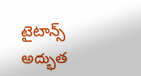టైటాన్స్ అద్భుత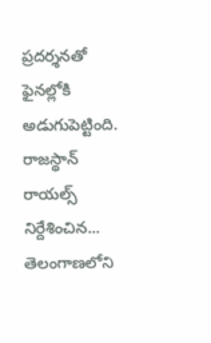ప్రదర్శనతో ఫైనల్లోకి అడుగుపెట్టింది. రాజస్థాన్ రాయల్స్ నిర్దేశించిన... తెలంగాణలోని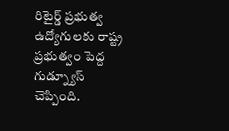రిటైర్డ్ ప్రభుత్వ ఉద్యోగులకు రాష్ట్ర ప్రభుత్వం పెద్ద గుడ్న్యూస్ చెప్పింది.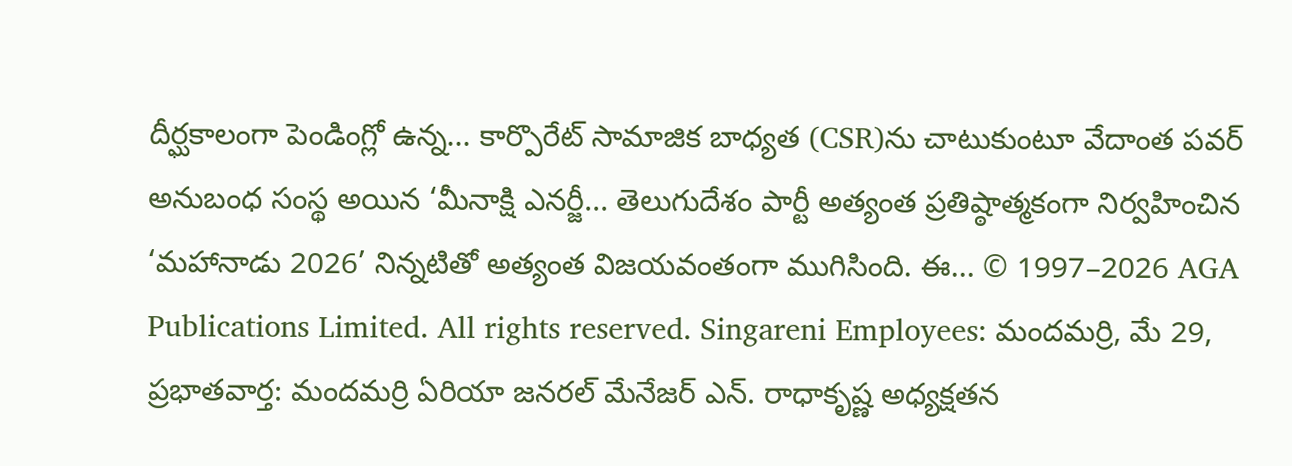దీర్ఘకాలంగా పెండింగ్లో ఉన్న... కార్పొరేట్ సామాజిక బాధ్యత (CSR)ను చాటుకుంటూ వేదాంత పవర్ అనుబంధ సంస్థ అయిన ‘మీనాక్షి ఎనర్జీ... తెలుగుదేశం పార్టీ అత్యంత ప్రతిష్ఠాత్మకంగా నిర్వహించిన ‘మహానాడు 2026’ నిన్నటితో అత్యంత విజయవంతంగా ముగిసింది. ఈ... © 1997–2026 AGA Publications Limited. All rights reserved. Singareni Employees: మందమర్రి, మే 29, ప్రభాతవార్త: మందమర్రి ఏరియా జనరల్ మేనేజర్ ఎన్. రాధాకృష్ణ అధ్యక్షతన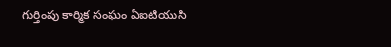గుర్తింపు కార్మిక సంఘం ఏఐటియుసి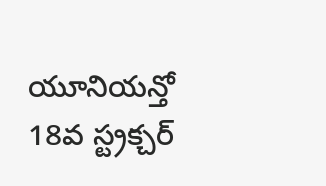యూనియన్తో 18వ స్ట్రక్చర్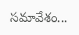సమావేశం...